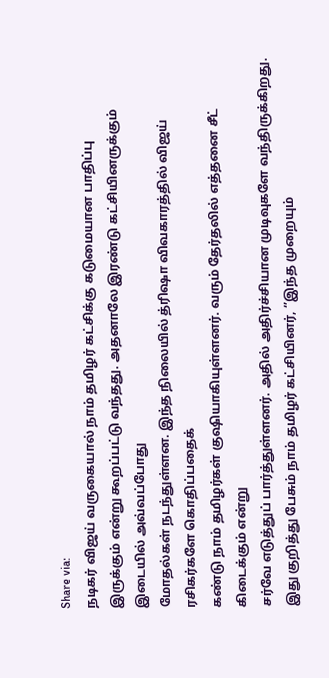Share via:
நடிகர் விஜய் வருகையால் நாம் தமிழர் கட்சிக்கு கடுமையான பாதிப்பு
இருக்கும் என்று கூறப்பட்டு வந்தது. அதனாலே இரண்டு கட்சியினருக்கும் இடையில் அவ்வப்போது
மோதல்கள் நடந்துள்ளன. இந்த நிலையில் த்ரிஷா விவகாரத்தில் விஜய் ரசிகர்களே கொதிப்பதைக்
கண்டு நாம் தமிழர்கள் குஷியாகியுள்ளனர். வரும் தேர்தலில் எத்தனை சீட் கிடைக்கும் என்று
சர்வே எடுத்துப் பார்த்துள்ளனர். அதில் அதிர்ச்சியான முடிவுகளே வந்திருக்கிறது.
இது குறித்து பேசும் நாம் தமிழர் கட்சியினர், ‘’இந்த முறையும்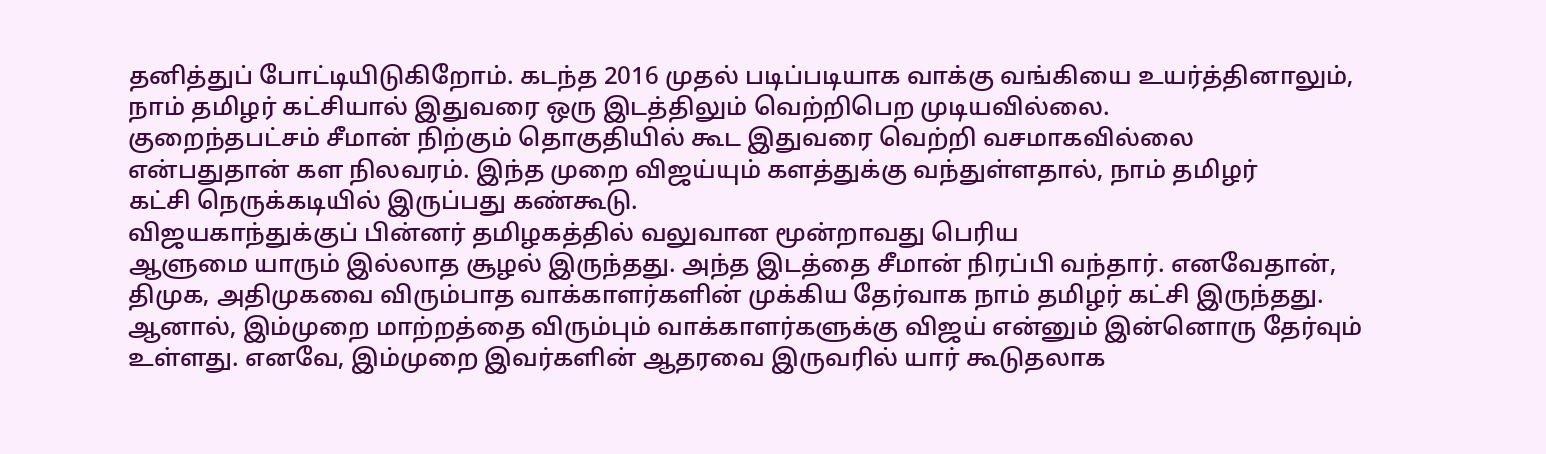தனித்துப் போட்டியிடுகிறோம். கடந்த 2016 முதல் படிப்படியாக வாக்கு வங்கியை உயர்த்தினாலும்,
நாம் தமிழர் கட்சியால் இதுவரை ஒரு இடத்திலும் வெற்றிபெற முடியவில்லை.
குறைந்தபட்சம் சீமான் நிற்கும் தொகுதியில் கூட இதுவரை வெற்றி வசமாகவில்லை
என்பதுதான் கள நிலவரம். இந்த முறை விஜய்யும் களத்துக்கு வந்துள்ளதால், நாம் தமிழர்
கட்சி நெருக்கடியில் இருப்பது கண்கூடு.
விஜயகாந்துக்குப் பின்னர் தமிழகத்தில் வலுவான மூன்றாவது பெரிய
ஆளுமை யாரும் இல்லாத சூழல் இருந்தது. அந்த இடத்தை சீமான் நிரப்பி வந்தார். எனவேதான்,
திமுக, அதிமுகவை விரும்பாத வாக்காளர்களின் முக்கிய தேர்வாக நாம் தமிழர் கட்சி இருந்தது.
ஆனால், இம்முறை மாற்றத்தை விரும்பும் வாக்காளர்களுக்கு விஜய் என்னும் இன்னொரு தேர்வும்
உள்ளது. எனவே, இம்முறை இவர்களின் ஆதரவை இருவரில் யார் கூடுதலாக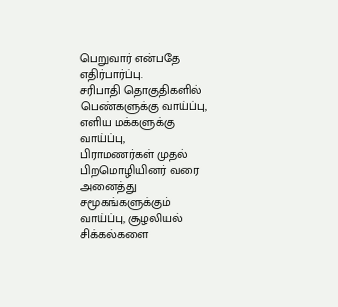பெறுவார் என்பதே எதிர்பார்ப்பு.
சரிபாதி தொகுதிகளில் பெண்களுக்கு வாய்ப்பு, எளிய மக்களுக்கு வாய்ப்பு,
பிராமணர்கள் முதல் பிறமொழியினர் வரை அனைத்து சமூகங்களுக்கும் வாய்ப்பு, சூழலியல் சிக்கல்களை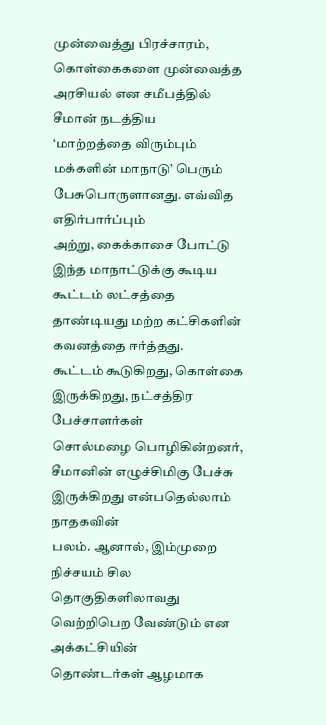முன்வைத்து பிரச்சாரம், கொள்கைகளை முன்வைத்த அரசியல் என சமீபத்தில் சீமான் நடத்திய
‘மாற்றத்தை விரும்பும் மக்களின் மாநாடு’ பெரும் பேசுபொருளானது. எவ்வித எதிர்பார்ப்பும்
அற்று, கைக்காசை போட்டு இந்த மாநாட்டுக்கு கூடிய கூட்டம் லட்சத்தை தாண்டியது மற்ற கட்சிகளின்
கவனத்தை ஈர்த்தது.
கூட்டம் கூடுகிறது, கொள்கை இருக்கிறது, நட்சத்திர பேச்சாளர்கள்
சொல்மழை பொழிகின்றனர், சீமானின் எழுச்சிமிகு பேச்சு இருக்கிறது என்பதெல்லாம் நாதகவின்
பலம். ஆனால், இம்முறை நிச்சயம் சில தொகுதிகளிலாவது வெற்றிபெற வேண்டும் என அக்கட்சியின்
தொண்டர்கள் ஆழமாக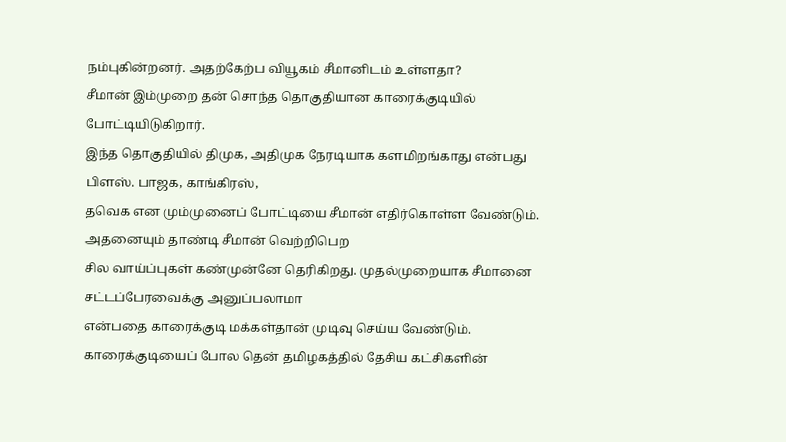நம்புகின்றனர். அதற்கேற்ப வியூகம் சீமானிடம் உள்ளதா?
சீமான் இம்முறை தன் சொந்த தொகுதியான காரைக்குடியில் போட்டியிடுகிறார்.
இந்த தொகுதியில் திமுக, அதிமுக நேரடியாக களமிறங்காது என்பது பிளஸ். பாஜக, காங்கிரஸ்,
தவெக என மும்முனைப் போட்டியை சீமான் எதிர்கொள்ள வேண்டும். அதனையும் தாண்டி சீமான் வெற்றிபெற
சில வாய்ப்புகள் கண்முன்னே தெரிகிறது. முதல்முறையாக சீமானை சட்டப்பேரவைக்கு அனுப்பலாமா
என்பதை காரைக்குடி மக்கள்தான் முடிவு செய்ய வேண்டும்.
காரைக்குடியைப் போல தென் தமிழகத்தில் தேசிய கட்சிகளின்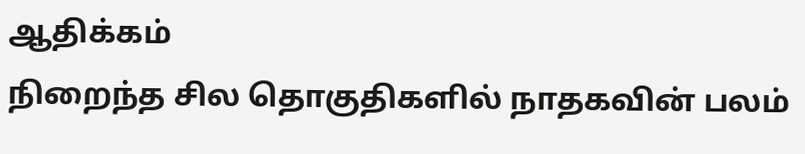ஆதிக்கம்
நிறைந்த சில தொகுதிகளில் நாதகவின் பலம்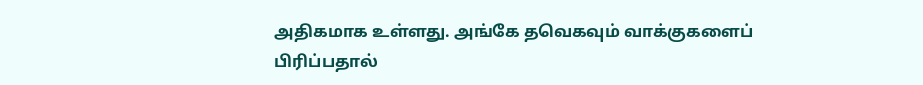அதிகமாக உள்ளது. அங்கே தவெகவும் வாக்குகளைப்
பிரிப்பதால்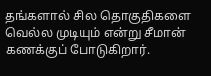தங்களால் சில தொகுதிகளை வெல்ல முடியும் என்று சீமான் கணக்குப் போடுகிறார்.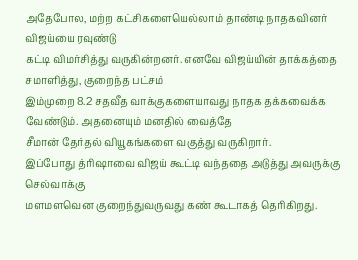அதேபோல, மற்ற கட்சிகளையெல்லாம் தாண்டி நாதகவினர் விஜய்யை ரவுண்டு
கட்டி விமர்சித்து வருகின்றனர். எனவே விஜய்யின் தாக்கத்தை சமாளித்து, குறைந்த பட்சம்
இம்முறை 8.2 சதவீத வாக்குகளையாவது நாதக தக்கவைக்க வேண்டும். அதனையும் மனதில் வைத்தே
சீமான் தேர்தல் வியூகங்களை வகுத்து வருகிறார்.
இப்போது த்ரிஷாவை விஜய் கூட்டி வந்ததை அடுத்து அவருக்கு செல்வாக்கு
மளமளவென குறைந்துவருவது கண் கூடாகத் தெரிகிறது.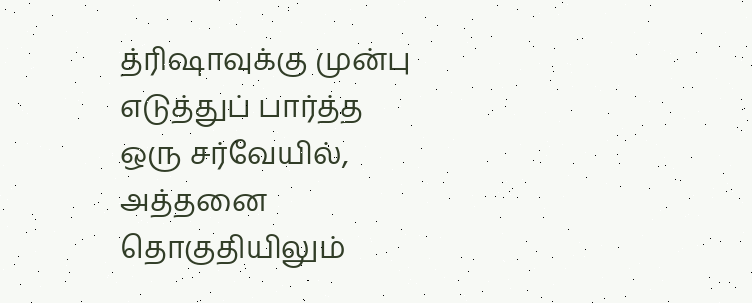த்ரிஷாவுக்கு முன்பு எடுத்துப் பார்த்த
ஒரு சர்வேயில், அத்தனை தொகுதியிலும்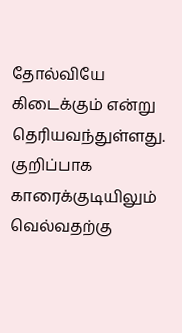தோல்வியே கிடைக்கும் என்று தெரியவந்துள்ளது. குறிப்பாக
காரைக்குடியிலும் வெல்வதற்கு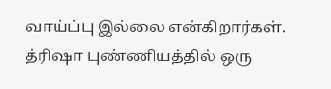வாய்ப்பு இல்லை என்கிறார்கள்.
த்ரிஷா புண்ணியத்தில் ஒரு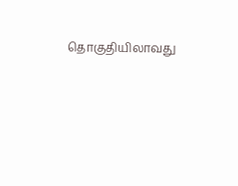தொகுதியிலாவது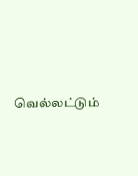வெல்லட்டும்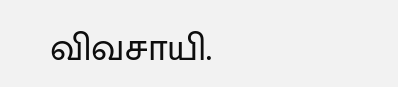விவசாயி.